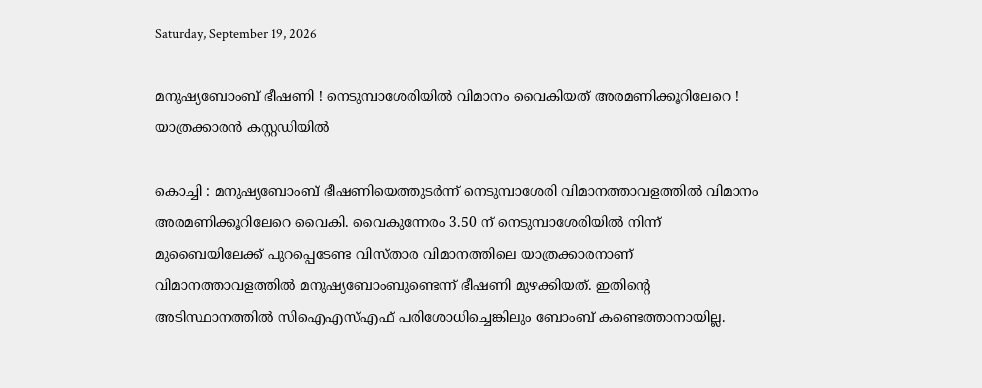Saturday, September 19, 2026

മനുഷ്യബോംബ് ഭീഷണി ! നെടുമ്പാശേരിയിൽ വിമാനം വൈകിയത് അരമണിക്കൂറിലേറെ ! യാത്രക്കാരൻ കസ്റ്റഡിയിൽ

കൊച്ചി : മനുഷ്യബോംബ് ഭീഷണിയെത്തുടർന്ന് നെടുമ്പാശേരി വിമാനത്താവളത്തില്‍ വിമാനം അരമണിക്കൂറിലേറെ വൈകി. വൈകുന്നേരം 3.50 ന് നെടുമ്പാശേരിയിൽ നിന്ന് മുബൈയിലേക്ക് പുറപ്പെടേണ്ട വിസ്താര വിമാനത്തിലെ യാത്രക്കാരനാണ് വിമാനത്താവളത്തിൽ മനുഷ്യബോംബുണ്ടെന്ന് ഭീഷണി മുഴക്കിയത്. ഇതിന്റെ അടിസ്ഥാനത്തില്‍ സിഐഎസ്എഫ് പരിശോധിച്ചെങ്കിലും ബോംബ് കണ്ടെത്താനായില്ല.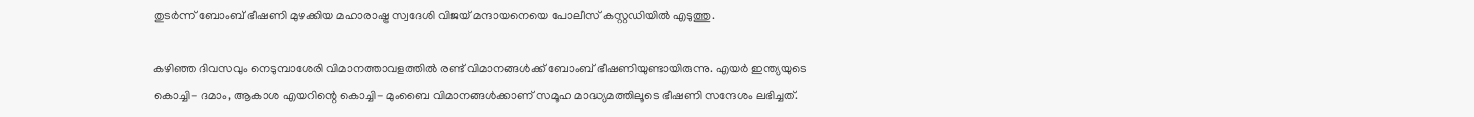തുടര്‍ന്ന് ബോംബ് ഭീഷണി മുഴക്കിയ മഹാരാഷ്ട്ര സ്വദേശി വിജയ് മന്ദായനെയെ പോലീസ് കസ്റ്റഡിയില്‍ എടുത്തു.

കഴിഞ്ഞ ദിവസവും നെടുമ്പാശേരി വിമാനത്താവളത്തില്‍ രണ്ട് വിമാനങ്ങള്‍ക്ക് ബോംബ് ഭീഷണിയുണ്ടായിരുന്നു. എയര്‍ ഇന്ത്യയുടെ കൊച്ചി- ദമാം, ആകാശ എയറിന്റെ കൊച്ചി- മുംബൈ വിമാനങ്ങള്‍ക്കാണ് സമൂഹ മാദ്ധ്യമത്തിലൂടെ ഭീഷണി സന്ദേശം ലഭിച്ചത്.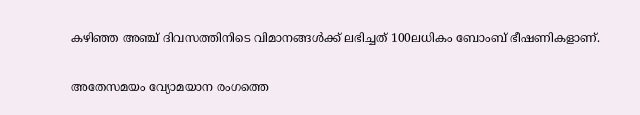കഴിഞ്ഞ അഞ്ച് ദിവസത്തിനിടെ വിമാനങ്ങള്‍ക്ക് ലഭിച്ചത് 100ലധികം ബോംബ് ഭീഷണികളാണ്.

അതേസമയം വ്യോമയാന രംഗത്തെ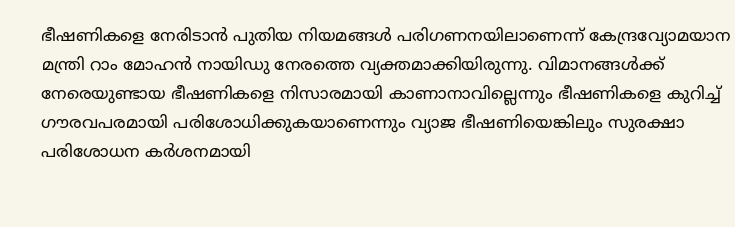ഭീഷണികളെ നേരിടാൻ പുതിയ നിയമങ്ങൾ പരിഗണനയിലാണെന്ന് കേന്ദ്രവ്യോമയാന മന്ത്രി റാം മോഹൻ നായിഡു നേരത്തെ വ്യക്തമാക്കിയിരുന്നു. വിമാനങ്ങൾക്ക് നേരെയുണ്ടായ ഭീഷണികളെ നിസാരമായി കാണാനാവില്ലെന്നും ഭീഷണികളെ കുറിച്ച് ഗൗരവപരമായി പരിശോധിക്കുകയാണെന്നും വ്യാജ ഭീഷണിയെങ്കിലും സുരക്ഷാ പരിശോധന കർശനമായി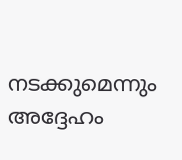നടക്കുമെന്നും അദ്ദേഹം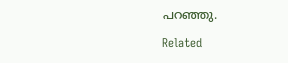പറഞ്ഞു.

Related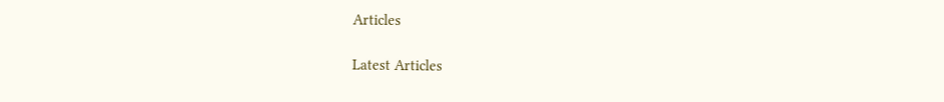Articles

Latest Articles